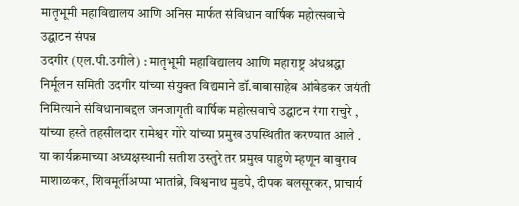मातृभूमी महाविद्यालय आणि अनिस मार्फत संविधान वार्षिक महोत्सवाचे उद्घाटन संपन्न
उदगीर (एल.पी.उगीले) : मातृभूमी महाविद्यालय आणि महाराष्ट्र अंधश्रद्धा निर्मूलन समिती उदगीर यांच्या संयुक्त विद्यमाने डॉ.बाबासाहेब आंबेडकर जयंती निमित्याने संविधानाबद्दल जनजागृती वार्षिक महोत्सवाचे उद्घाटन रंगा राचुरे , यांच्या हस्ते तहसीलदार रामेश्वर गोरे यांच्या प्रमुख उपस्थितीत करण्यात आले . या कार्यक्रमाच्या अध्यक्षस्थानी सतीश उस्तुरे तर प्रमुख पाहुणे म्हणून बाबुराव माशाळकर, शिवमूर्तीअप्पा भातांब्रे, विश्वनाथ मुडपे, दीपक बलसूरकर, प्राचार्य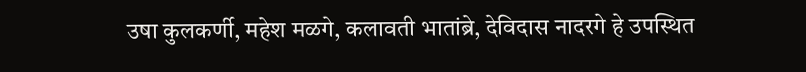उषा कुलकर्णी, महेश मळगे, कलावती भातांब्रे, देविदास नादरगे हे उपस्थित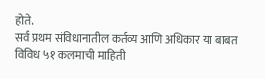होते.
सर्व प्रथम संविधानातील कर्तव्य आणि अधिकार या बाबत विविध ५१ कलमाची माहिती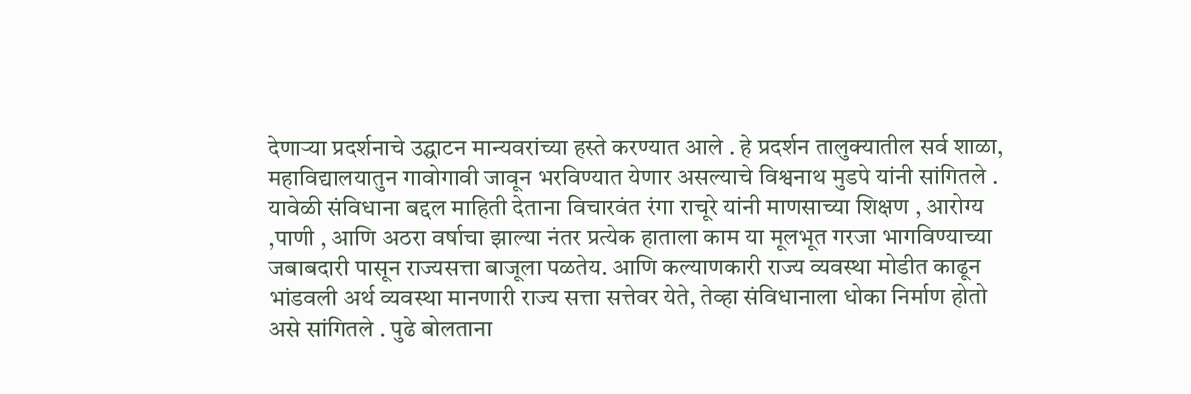देणाऱ्या प्रदर्शनाचे उद्घाटन मान्यवरांच्या हस्ते करण्यात आले . हे प्रदर्शन तालुक्यातील सर्व शाळा, महाविद्यालयातुन गावोगावी जावून भरविण्यात येणार असल्याचे विश्वनाथ मुडपे यांनी सांगितले . यावेळी संविधाना बद्दल माहिती देताना विचारवंत रंगा राचूरे यांनी माणसाच्या शिक्षण , आरोग्य ,पाणी , आणि अठरा वर्षाचा झाल्या नंतर प्रत्येक हाताला काम या मूलभूत गरजा भागविण्याच्या जबाबदारी पासून राज्यसत्ता बाजूला पळतेय. आणि कल्याणकारी राज्य व्यवस्था मोडीत काढून भांडवली अर्थ व्यवस्था मानणारी राज्य सत्ता सत्तेवर येते, तेव्हा संविधानाला धोका निर्माण होतो असे सांगितले . पुढे बोलताना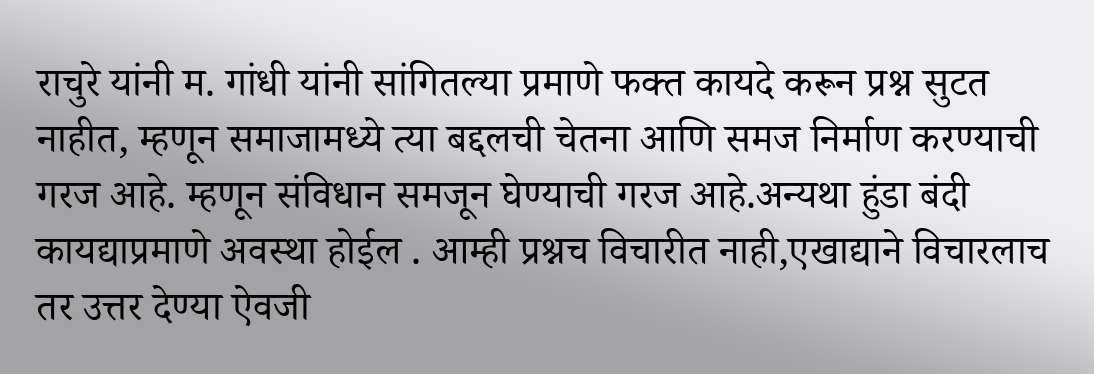राचुरे यांनी म. गांधी यांनी सांगितल्या प्रमाणे फक्त कायदे करून प्रश्न सुटत नाहीत, म्हणून समाजामध्ये त्या बद्दलची चेतना आणि समज निर्माण करण्याची गरज आहे. म्हणून संविधान समजून घेण्याची गरज आहे.अन्यथा हुंडा बंदी कायद्याप्रमाणे अवस्था होईल . आम्ही प्रश्नच विचारीत नाही,एखाद्याने विचारलाच तर उत्तर देण्या ऐवजी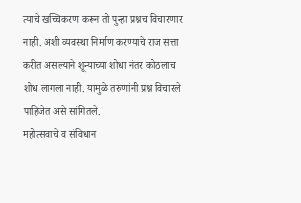त्याचे खच्चिकरण करून तो पुन्हा प्रश्नच विचारणार नाही. अशी व्यवस्था निर्माण करण्याचे राज सत्ता करीत असल्याने शून्याच्या शोधा नंतर कोठलाच शोध लागला नाही. यामुळे तरुणांनी प्रश्न विचारले पाहिजेत असे सांगितले.
महोत्सवाचे व संविधान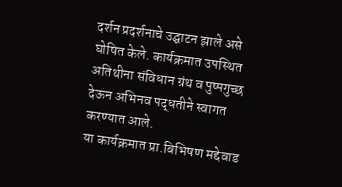दर्शन प्रदर्शनाचे उद्घाटन झाले असे घोषित केले. कार्यक्रमात उपस्थित अतिथीना संविधान ग्रंथ व पुष्पगुच्छ देऊन अभिनव पद्धतीने स्वागत करण्यात आले.
या कार्यक्रमात प्रा.बिभिषण मद्देवाड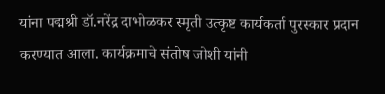यांना पद्मश्री डॉ.नरेंद्र दाभोळकर स्मृती उत्कृष्ट कार्यकर्ता पुरस्कार प्रदान करण्यात आला. कार्यक्रमाचे संतोष जोशी यांनी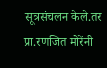सूत्रसंचलन केले.तर प्रा.रणजित मोरेंनी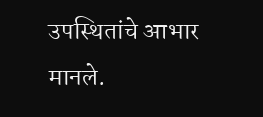उपस्थितांचे आभार मानले.